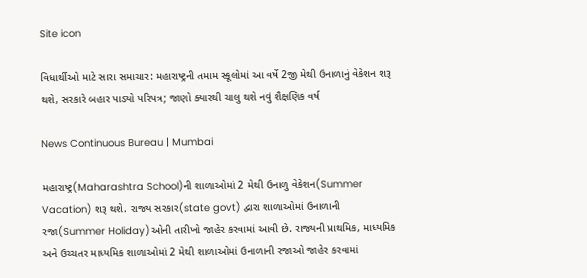Site icon

વિધાર્થીઓ માટે સારા સમાચાર: મહારાષ્ટ્રની તમામ સ્કૂલોમાં આ વર્ષે 2જી મેથી ઉનાળાનું વેકેશન શરૂ થશે, સરકારે બહાર પાડ્યો પરિપત્ર; જાણો ક્યારથી ચાલુ થશે નવું શૈક્ષણિક વર્ષ

News Continuous Bureau | Mumbai

મહારાષ્ટ્ર(Maharashtra School)ની શાળાઓમાં 2 મેથી ઉનાળુ વેકેશન(Summer Vacation) શરૂ થશે. રાજ્ય સરકાર(state govt) દ્વારા શાળાઓમાં ઉનાળાની રજા(Summer Holiday)ઓની તારીખો જાહેર કરવામાં આવી છે. રાજ્યની પ્રાથમિક, માધ્યમિક અને ઉચ્ચતર માધ્યમિક શાળાઓમાં 2 મેથી શાળાઓમાં ઉનાળાની રજાઓ જાહેર કરવામાં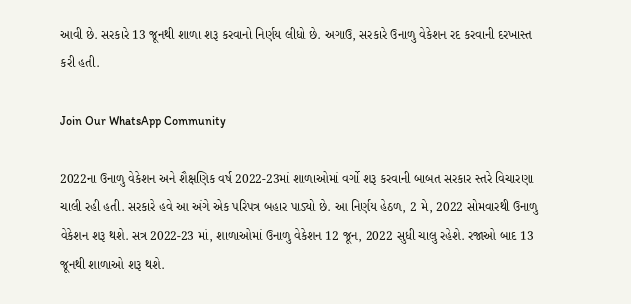આવી છે. સરકારે 13 જૂનથી શાળા શરૂ કરવાનો નિર્ણય લીધો છે. અગાઉ, સરકારે ઉનાળુ વેકેશન રદ કરવાની દરખાસ્ત કરી હતી.

Join Our WhatsApp Community

2022ના ઉનાળુ વેકેશન અને શૈક્ષણિક વર્ષ 2022-23માં શાળાઓમાં વર્ગો શરૂ કરવાની બાબત સરકાર સ્તરે વિચારણા ચાલી રહી હતી. સરકારે હવે આ અંગે એક પરિપત્ર બહાર પાડ્યો છે. આ નિર્ણય હેઠળ, 2 મે, 2022 સોમવારથી ઉનાળુ વેકેશન શરૂ થશે. સત્ર 2022-23 માં, શાળાઓમાં ઉનાળુ વેકેશન 12 જૂન, 2022 સુધી ચાલુ રહેશે. રજાઓ બાદ 13 જૂનથી શાળાઓ શરૂ થશે.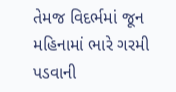તેમજ વિદર્ભમાં જૂન મહિનામાં ભારે ગરમી પડવાની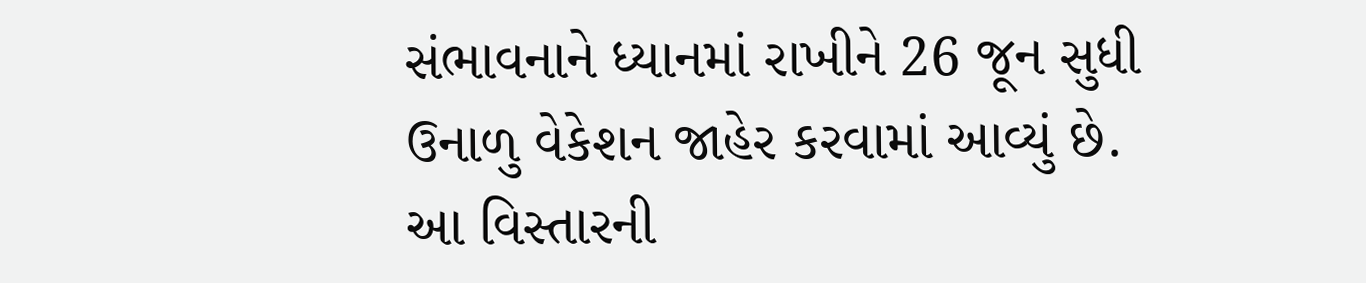સંભાવનાને ધ્યાનમાં રાખીને 26 જૂન સુધી ઉનાળુ વેકેશન જાહેર કરવામાં આવ્યું છે. આ વિસ્તારની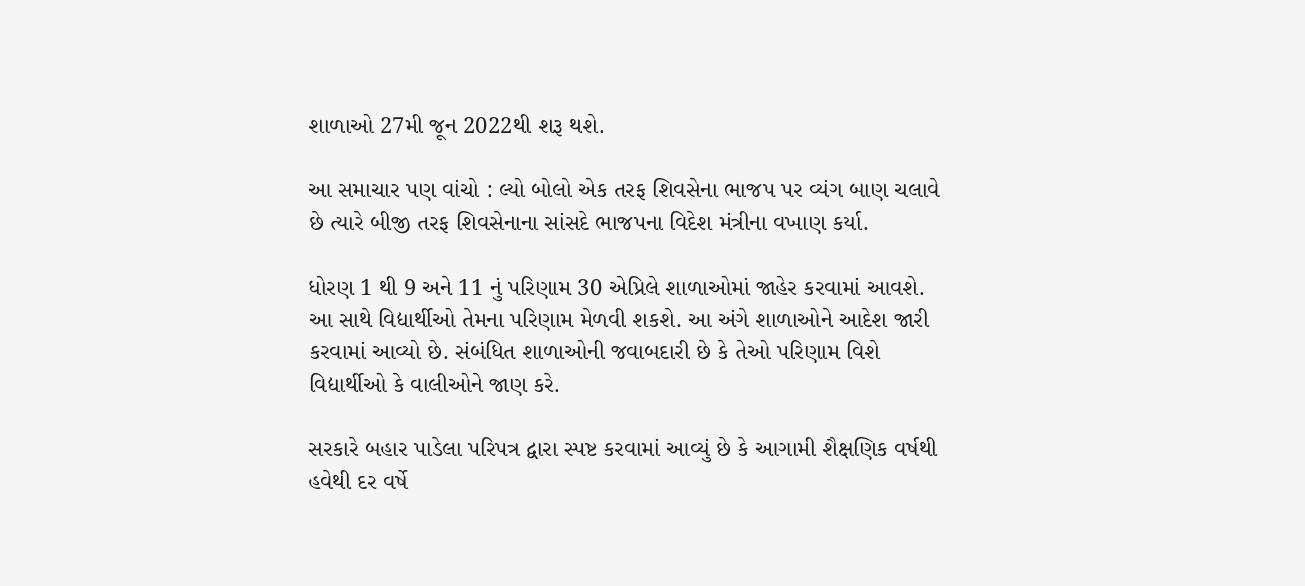શાળાઓ 27મી જૂન 2022થી શરૂ થશે.

આ સમાચાર પણ વાંચો : લ્યો બોલો એક તરફ શિવસેના ભાજપ પર વ્યંગ બાણ ચલાવે છે ત્યારે બીજી તરફ શિવસેનાના સાંસદે ભાજપના વિદેશ મંત્રીના વખાણ કર્યા.

ધોરણ 1 થી 9 અને 11 નું પરિણામ 30 એપ્રિલે શાળાઓમાં જાહેર કરવામાં આવશે. આ સાથે વિદ્યાર્થીઓ તેમના પરિણામ મેળવી શકશે. આ અંગે શાળાઓને આદેશ જારી કરવામાં આવ્યો છે. સંબંધિત શાળાઓની જવાબદારી છે કે તેઓ પરિણામ વિશે વિદ્યાર્થીઓ કે વાલીઓને જાણ કરે.

સરકારે બહાર પાડેલા પરિપત્ર દ્વારા સ્પષ્ટ કરવામાં આવ્યું છે કે આગામી શૈક્ષણિક વર્ષથી હવેથી દર વર્ષે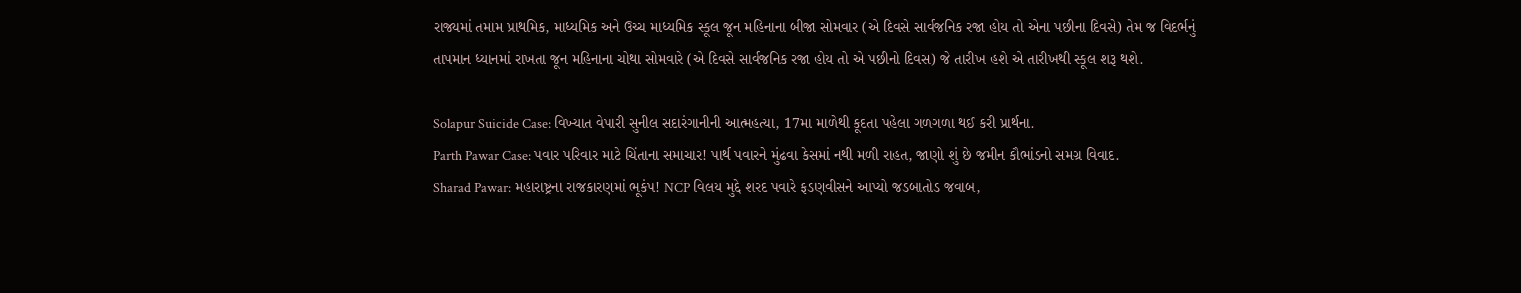રાજ્યમાં તમામ પ્રાથમિક, માધ્યમિક અને ઉચ્ચ માધ્યમિક સ્કૂલ જૂન મહિનાના બીજા સોમવાર (એ દિવસે સાર્વજનિક રજા હોય તો એના પછીના દિવસે) તેમ જ વિદર્ભનું તાપમાન ધ્યાનમાં રાખતા જૂન મહિનાના ચોથા સોમવારે (એ દિવસે સાર્વજનિક રજા હોય તો એ પછીનો દિવસ) જે તારીખ હશે એ તારીખથી સ્કૂલ શરૂ થશે.

Solapur Suicide Case: વિખ્યાત વેપારી સુનીલ સદારંગાનીની આત્મહત્યા, 17મા માળેથી કૂદતા પહેલા ગળગળા થઈ કરી પ્રાર્થના.
Parth Pawar Case: પવાર પરિવાર માટે ચિંતાના સમાચાર! પાર્થ પવારને મુંઢવા કેસમાં નથી મળી રાહત, જાણો શું છે જમીન કૌભાંડનો સમગ્ર વિવાદ.
Sharad Pawar: મહારાષ્ટ્રના રાજકારણમાં ભૂકંપ! NCP વિલય મુદ્દે શરદ પવારે ફડણવીસને આપ્યો જડબાતોડ જવાબ,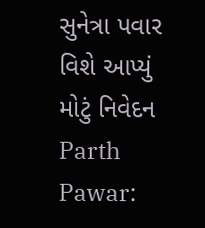સુનેત્રા પવાર વિશે આપ્યું મોટું નિવેદન
Parth Pawar: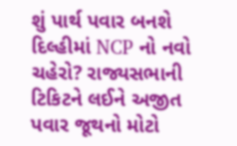શું પાર્થ પવાર બનશે દિલ્હીમાં NCP નો નવો ચહેરો? રાજ્યસભાની ટિકિટને લઈને અજીત પવાર જૂથનો મોટો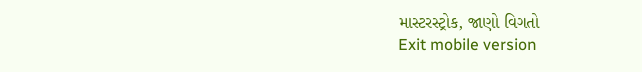માસ્ટરસ્ટ્રોક, જાણો વિગતો
Exit mobile version